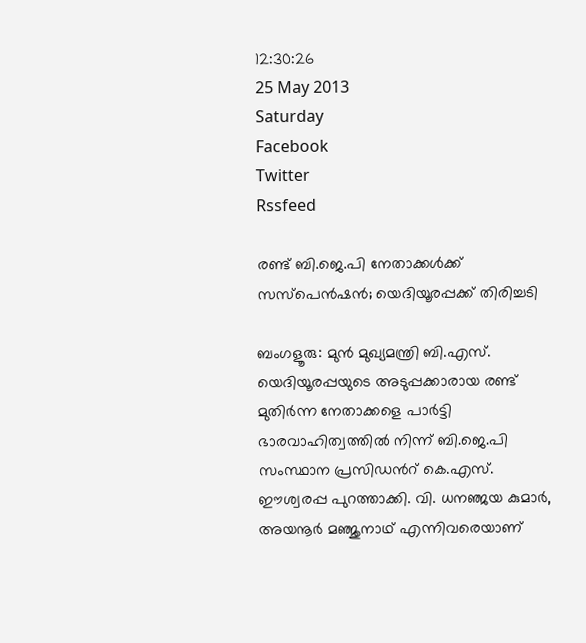12:30:26
25 May 2013
Saturday
Facebook
Twitter
Rssfeed

രണ്ട് ബി.ജെ.പി നേതാക്കള്‍ക്ക് സസ്പെന്‍ഷന്‍; യെദിയൂരപ്പക്ക് തിരിച്ചടി

ബംഗളൂരു: മുന്‍ മുഖ്യമന്ത്രി ബി.എസ്. യെദിയൂരപ്പയുടെ അടുപ്പക്കാരായ രണ്ട് മുതിര്‍ന്ന നേതാക്കളെ പാര്‍ട്ടി ഭാരവാഹിത്വത്തില്‍ നിന്ന് ബി.ജെ.പി സംസ്ഥാന പ്രസിഡന്‍റ് കെ.എസ്. ഈശ്വരപ്പ പുറത്താക്കി. വി. ധനഞ്ജയ കുമാര്‍, അയനൂര്‍ മഞ്ജുനാഥ് എന്നിവരെയാണ്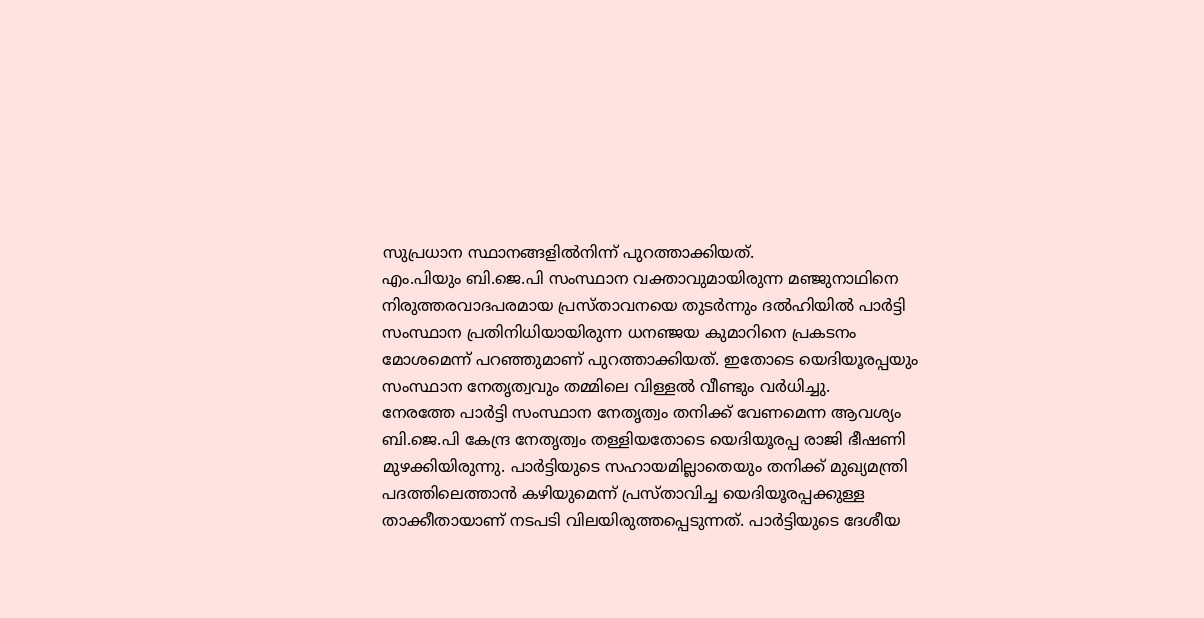സുപ്രധാന സ്ഥാനങ്ങളില്‍നിന്ന് പുറത്താക്കിയത്.
എം.പിയും ബി.ജെ.പി സംസ്ഥാന വക്താവുമായിരുന്ന മഞ്ജുനാഥിനെ നിരുത്തരവാദപരമായ പ്രസ്താവനയെ തുടര്‍ന്നും ദല്‍ഹിയില്‍ പാര്‍ട്ടി സംസ്ഥാന പ്രതിനിധിയായിരുന്ന ധനഞ്ജയ കുമാറിനെ പ്രകടനം മോശമെന്ന് പറഞ്ഞുമാണ് പുറത്താക്കിയത്. ഇതോടെ യെദിയൂരപ്പയും സംസ്ഥാന നേതൃത്വവും തമ്മിലെ വിള്ളല്‍ വീണ്ടും വര്‍ധിച്ചു.
നേരത്തേ പാര്‍ട്ടി സംസ്ഥാന നേതൃത്വം തനിക്ക് വേണമെന്ന ആവശ്യം ബി.ജെ.പി കേന്ദ്ര നേതൃത്വം തള്ളിയതോടെ യെദിയൂരപ്പ രാജി ഭീഷണി മുഴക്കിയിരുന്നു. പാര്‍ട്ടിയുടെ സഹായമില്ലാതെയും തനിക്ക് മുഖ്യമന്ത്രി പദത്തിലെത്താന്‍ കഴിയുമെന്ന് പ്രസ്താവിച്ച യെദിയൂരപ്പക്കുള്ള താക്കീതായാണ് നടപടി വിലയിരുത്തപ്പെടുന്നത്. പാര്‍ട്ടിയുടെ ദേശീയ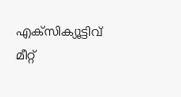എക്സിക്യൂട്ടിവ് മീറ്റ്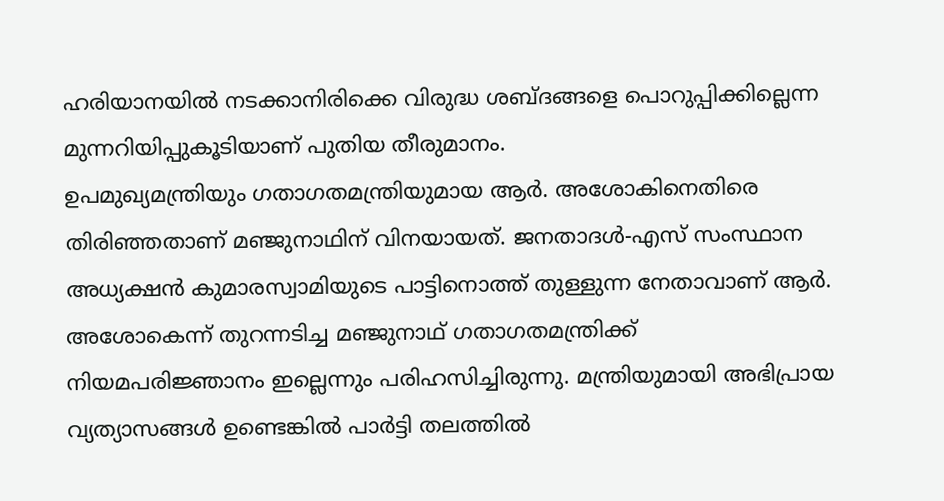ഹരിയാനയില്‍ നടക്കാനിരിക്കെ വിരുദ്ധ ശബ്ദങ്ങളെ പൊറുപ്പിക്കില്ലെന്ന മുന്നറിയിപ്പുകൂടിയാണ് പുതിയ തീരുമാനം.
ഉപമുഖ്യമന്ത്രിയും ഗതാഗതമന്ത്രിയുമായ ആര്‍. അശോകിനെതിരെ തിരിഞ്ഞതാണ് മഞ്ജുനാഥിന് വിനയായത്. ജനതാദള്‍-എസ് സംസ്ഥാന അധ്യക്ഷന്‍ കുമാരസ്വാമിയുടെ പാട്ടിനൊത്ത് തുള്ളുന്ന നേതാവാണ് ആര്‍. അശോകെന്ന് തുറന്നടിച്ച മഞ്ജുനാഥ് ഗതാഗതമന്ത്രിക്ക് നിയമപരിജ്ഞാനം ഇല്ലെന്നും പരിഹസിച്ചിരുന്നു. മന്ത്രിയുമായി അഭിപ്രായ വ്യത്യാസങ്ങള്‍ ഉണ്ടെങ്കില്‍ പാര്‍ട്ടി തലത്തില്‍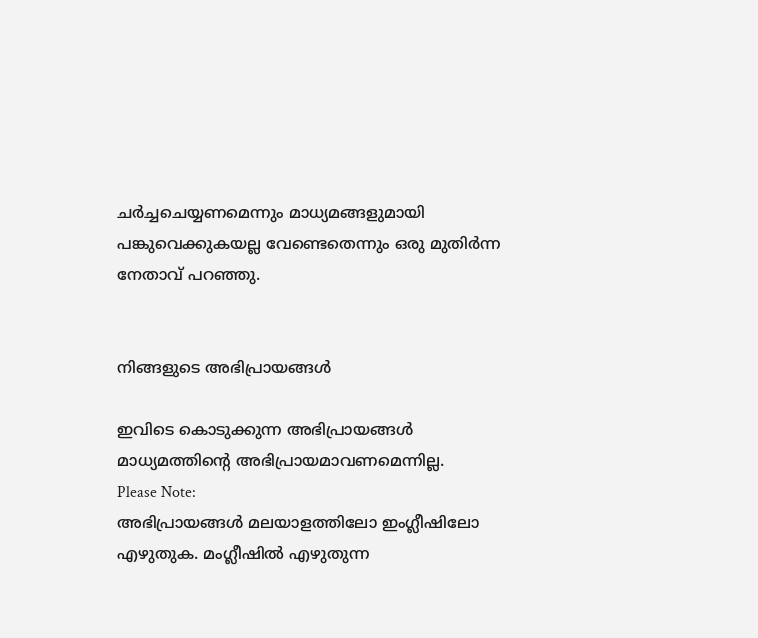ചര്‍ച്ചചെയ്യണമെന്നും മാധ്യമങ്ങളുമായി പങ്കുവെക്കുകയല്ല വേണ്ടെതെന്നും ഒരു മുതിര്‍ന്ന നേതാവ് പറഞ്ഞു.


നിങ്ങളുടെ അഭിപ്രായങ്ങള്‍

ഇവിടെ കൊടുക്കുന്ന അഭിപ്രായങ്ങള്‍ മാധ്യമത്തിന്റെ അഭിപ്രായമാവണമെന്നില്ല.
Please Note:
അഭിപ്രായങ്ങള്‍ മലയാളത്തിലോ ഇംഗ്ലീഷിലോ എഴുതുക. മംഗ്ലീഷില്‍ എഴുതുന്ന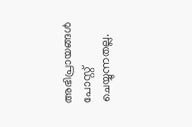അഭിപ്രായങ്ങള്‍ പോസ്റ്റ് ചെയ്യുന്നതല്ല.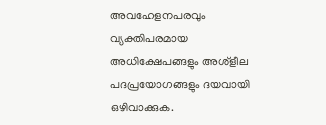അവഹേളനപരവും വ്യക്തിപരമായ അധിക്ഷേപങ്ങളും അശ്ളീല പദപ്രയോഗങ്ങളും ദയവായി ഒഴിവാക്കുക.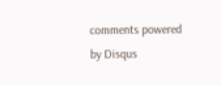comments powered by Disqus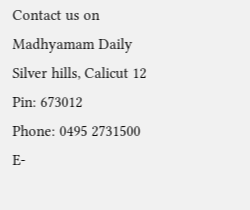Contact us on
Madhyamam Daily
Silver hills, Calicut 12
Pin: 673012
Phone: 0495 2731500
E-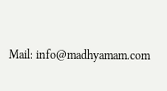Mail: info@madhyamam.com